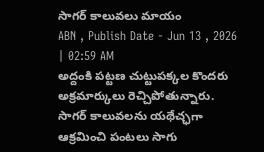సాగర్ కాలువలు మాయం
ABN , Publish Date - Jun 13 , 2026 | 02:59 AM
అద్దంకి పట్టణ చుట్టుపక్కల కొందరు అక్రమార్కులు రెచ్చిపోతున్నారు. సాగర్ కాలువలను యథేచ్ఛగా ఆక్రమించి పంటలు సాగు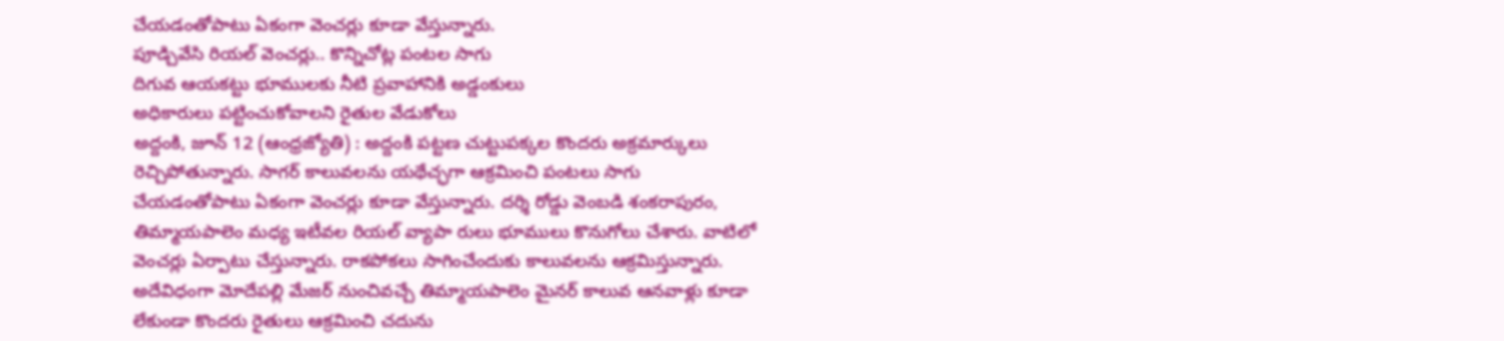చేయడంతోపాటు ఏకంగా వెంచర్లు కూడా వేస్తున్నారు.
పూడ్చివేసి రియల్ వెంచర్లు.. కొన్నిచోట్ల పంటల సాగు
దిగువ ఆయకట్టు భూములకు నీటి ప్రవాహానికి అడ్డంకులు
అధికారులు పట్టించుకోవాలని రైతుల వేడుకోలు
అద్దంకి, జూన్ 12 (ఆంధ్రజ్యోతి) : అద్దంకి పట్టణ చుట్టుపక్కల కొందరు అక్రమార్కులు రెచ్చిపోతున్నారు. సాగర్ కాలువలను యథేచ్ఛగా ఆక్రమించి పంటలు సాగు చేయడంతోపాటు ఏకంగా వెంచర్లు కూడా వేస్తున్నారు. దర్శి రోడ్డు వెంబడి శంకరాపురం, తిమ్మాయపాలెం మధ్య ఇటీవల రియల్ వ్యాపా రులు భూములు కొనుగోలు చేశారు. వాటిలో వెంచర్లు ఏర్పాటు చేస్తున్నారు. రాకపోకలు సాగించేందుకు కాలువలను ఆక్రమిస్తున్నారు. అదేవిధంగా మోదేపల్లి మేజర్ నుంచివచ్చే తిమ్మాయపాలెం మైనర్ కాలువ ఆనవాళ్లు కూడా లేకుండా కొందరు రైతులు ఆక్రమించి చదును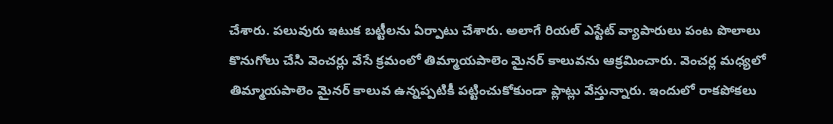చేశారు. పలువురు ఇటుక బట్టీలను ఏర్పాటు చేశారు. అలాగే రియల్ ఎస్టేట్ వ్యాపారులు పంట పొలాలు కొనుగోలు చేసి వెంచర్లు వేసే క్రమంలో తిమ్మాయపాలెం మైనర్ కాలువను ఆక్రమించారు. వెంచర్ల మధ్యలో తిమ్మాయపాలెం మైనర్ కాలువ ఉన్నప్పటికీ పట్టించుకోకుండా ప్లాట్లు వేస్తున్నారు. ఇందులో రాకపోకలు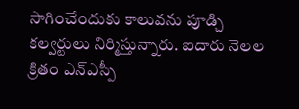సాగించేందుకు కాలువను పూడ్చి కల్వర్టులు నిర్మిస్తున్నారు. ఐదారు నెలల క్రితం ఎన్ఎస్పీ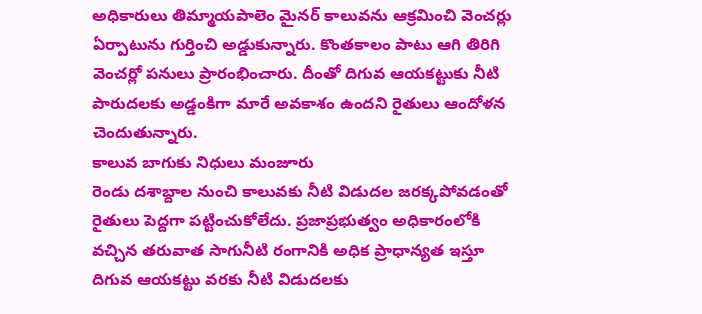అధికారులు తిమ్మాయపాలెం మైనర్ కాలువను ఆక్రమించి వెంచర్లు ఏర్పాటును గుర్తించి అడ్డుకున్నారు. కొంతకాలం పాటు ఆగి తిరిగి వెంచర్లో పనులు ప్రారంభించారు. దీంతో దిగువ ఆయకట్టుకు నీటి పారుదలకు అడ్డంకిగా మారే అవకాశం ఉందని రైతులు ఆందోళన చెందుతున్నారు.
కాలువ బాగుకు నిధులు మంజూరు
రెండు దశాబ్దాల నుంచి కాలువకు నీటి విడుదల జరక్కపోవడంతో రైతులు పెద్దగా పట్టించుకోలేదు. ప్రజాప్రభుత్వం అధికారంలోకి వచ్చిన తరువాత సాగునీటి రంగానికి అధిక ప్రాధాన్యత ఇస్తూ దిగువ ఆయకట్టు వరకు నీటి విడుదలకు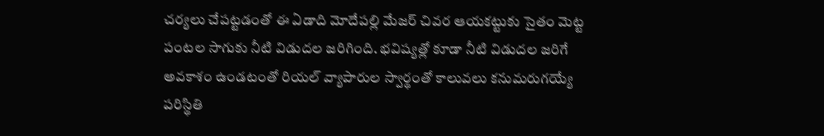చర్యలు చేపట్టడంతో ఈ ఏడాది మోదేపల్లి మేజర్ చివర ఆయకట్టుకు సైతం మెట్ట పంటల సాగుకు నీటి విడుదల జరిగింది. భవిష్యత్లో కూడా నీటి విడుదల జరిగే అవకాశం ఉండటంతో రియల్ వ్యాపారుల స్వార్థంతో కాలువలు కనుమరుగయ్యే పరిస్థితి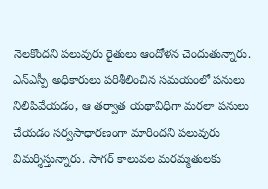నెలకొందని పలువురు రైతులు ఆందోళన చెందుతున్నారు. ఎన్ఎస్పీ అధికారులు పరిశీలించిన సమయంలో పనులు నిలిపివేయడం, ఆ తర్వాత యథావిధిగా మరలా పనులు చేయడం సర్వసాధారణంగా మారిందని పలువురు విమర్శిస్తున్నారు. సాగర్ కాలువల మరమ్మతులకు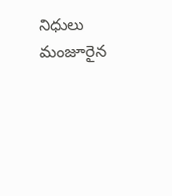నిధులు మంజూరైన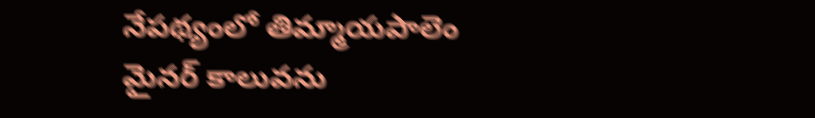నేపథ్యంలో తిమ్మాయపాలెం మైనర్ కాలువను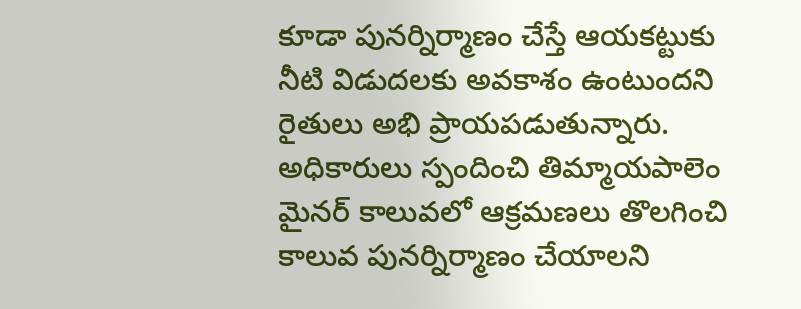కూడా పునర్నిర్మాణం చేస్తే ఆయకట్టుకు నీటి విడుదలకు అవకాశం ఉంటుందని రైతులు అభి ప్రాయపడుతున్నారు. అధికారులు స్పందించి తిమ్మాయపాలెం మైనర్ కాలువలో ఆక్రమణలు తొలగించి కాలువ పునర్నిర్మాణం చేయాలని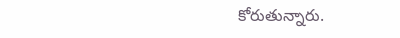కోరుతున్నారు.